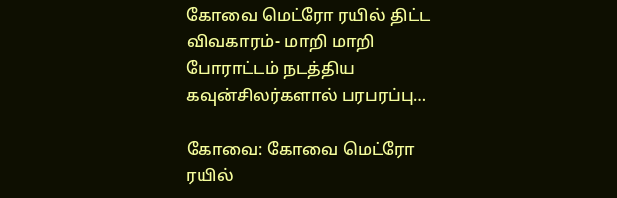கோவை மெட்ரோ ரயில் திட்ட விவகாரம்- மாறி மாறி போராட்டம் நடத்திய கவுன்சிலர்களால் பரபரப்பு…

கோவை: கோவை மெட்ரோ ரயில்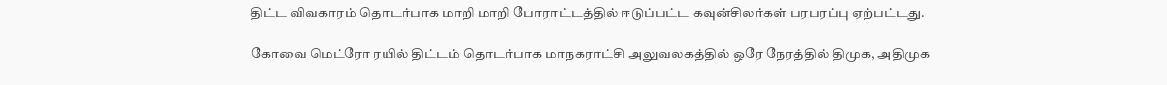திட்ட விவகாரம் தொடர்பாக மாறி மாறி போராட்டத்தில் ஈடுப்பட்ட கவுன்சிலர்கள் பரபரப்பு ஏற்பட்டது.

கோவை மெட்ரோ ரயில் திட்டம் தொடர்பாக மாநகராட்சி அலுவலகத்தில் ஒரே நேரத்தில் திமுக, அதிமுக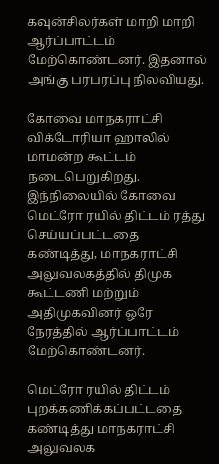கவுன்சிலர்கள் மாறி மாறி ஆர்ப்பாட்டம் மேற்கொண்டனர். இதனால் அங்கு பரபரப்பு நிலவியது.

கோவை மாநகராட்சி விக்டோரியா ஹாலில் மாமன்ற கூட்டம் நடைபெறுகிறது. இந்நிலையில் கோவை மெட்ரோ ரயில் திட்டம் ரத்து செய்யப்பட்டதை கண்டித்து, மாநகராட்சி அலுவலகத்தில் திமுக கூட்டணி மற்றும் அதிமுகவினர் ஒரே நேரத்தில் ஆர்ப்பாட்டம் மேற்கொண்டனர்.

மெட்ரோ ரயில் திட்டம் புறக்கணிக்கப்பட்டதை கண்டித்து மாநகராட்சி அலுவலக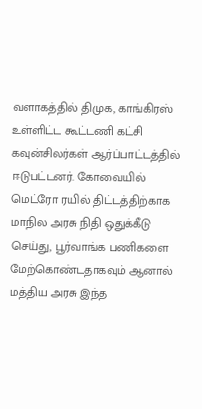வளாகத்தில் திமுக, காங்கிரஸ் உள்ளிட்ட கூட்டணி கட்சி கவுன்சிலர்கள் ஆர்ப்பாட்டத்தில் ஈடுபட்டனர். கோவையில் மெட்ரோ ரயில் திட்டத்திற்காக மாநில அரசு நிதி ஒதுக்கீடு செய்து, பூர்வாங்க பணிகளை மேற்கொண்டதாகவும் ஆனால் மத்திய அரசு இந்த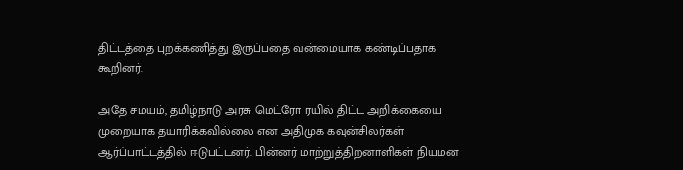திட்டத்தை புறக்கணித்து இருப்பதை வன்மையாக கண்டிப்பதாக கூறினர்.

அதே சமயம், தமிழ்நாடு அரசு மெட்ரோ ரயில் திட்ட அறிக்கையை முறையாக தயாரிக்கவில்லை என அதிமுக கவுன்சிலர்கள் ஆர்ப்பாட்டத்தில் ஈடுபட்டனர். பின்னர் மாற்றுத்திறனாளிகள் நியமன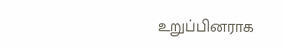உறுப்பினராக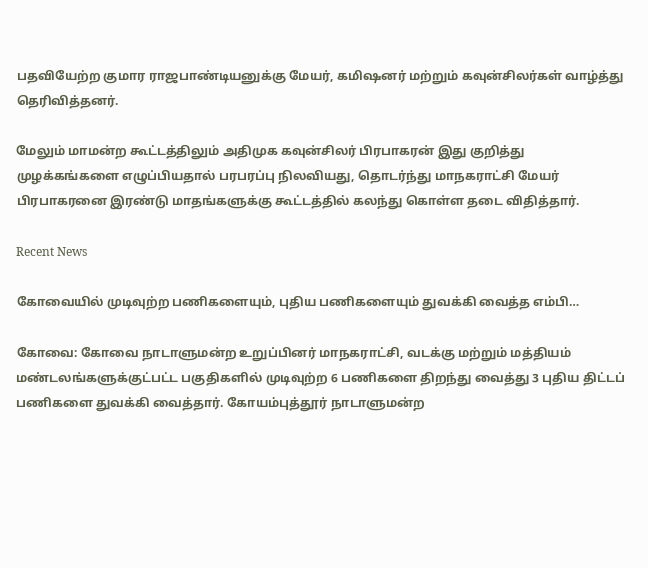பதவியேற்ற குமார ராஜபாண்டியனுக்கு மேயர், கமிஷனர் மற்றும் கவுன்சிலர்கள் வாழ்த்து தெரிவித்தனர்.

மேலும் மாமன்ற கூட்டத்திலும் அதிமுக கவுன்சிலர் பிரபாகரன் இது குறித்து முழக்கங்களை எழுப்பியதால் பரபரப்பு நிலவியது, தொடர்ந்து மாநகராட்சி மேயர் பிரபாகரனை இரண்டு மாதங்களுக்கு கூட்டத்தில் கலந்து கொள்ள தடை விதித்தார்.

Recent News

கோவையில் முடிவுற்ற பணிகளையும், புதிய பணிகளையும் துவக்கி வைத்த எம்பி…

கோவை: கோவை நாடாளுமன்ற உறுப்பினர் மாநகராட்சி, வடக்கு மற்றும் மத்தியம் மண்டலங்களுக்குட்பட்ட பகுதிகளில் முடிவுற்ற 6 பணிகளை திறந்து வைத்து 3 புதிய திட்டப் பணிகளை துவக்கி வைத்தார். கோயம்புத்தூர் நாடாளுமன்ற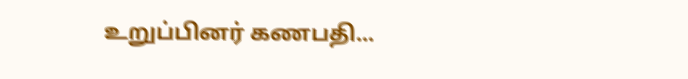உறுப்பினர் கணபதி...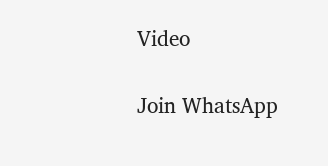Video

Join WhatsApp